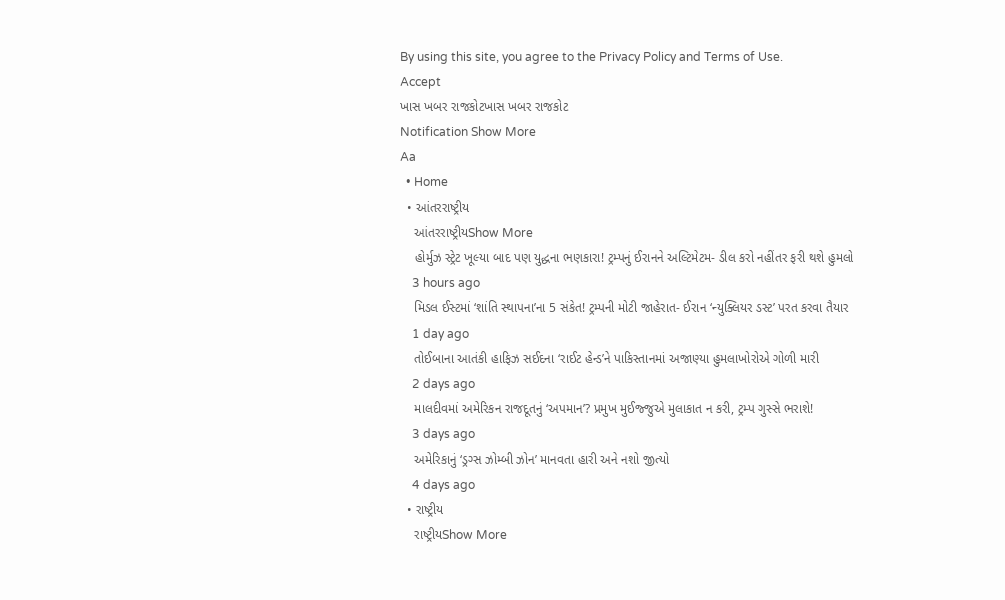By using this site, you agree to the Privacy Policy and Terms of Use.
Accept
ખાસ ખબર રાજકોટખાસ ખબર રાજકોટ
Notification Show More
Aa
  • Home
  • આંતરરાષ્ટ્રીય
    આંતરરાષ્ટ્રીયShow More
    હોર્મુઝ સ્ટ્રેટ ખૂલ્યા બાદ પણ યુદ્ધના ભણકારા! ટ્રમ્પનું ઈરાનને અલ્ટિમેટમ- ડીલ કરો નહીંતર ફરી થશે હુમલો
    3 hours ago
    મિડલ ઈસ્ટમાં ‘શાંતિ સ્થાપના’ના 5 સંકેત! ટ્રમ્પની મોટી જાહેરાત- ઈરાન ‘ન્યુક્લિયર ડસ્ટ’ પરત કરવા તૈયાર
    1 day ago
    તોઈબાના આતંકી હાફિઝ સઈદના ‘રાઈટ હેન્ડ’ને પાકિસ્તાનમાં અજાણ્યા હુમલાખોરોએ ગોળી મારી
    2 days ago
    માલદીવમાં અમેરિકન રાજદૂતનું ‘અપમાન’? પ્રમુખ મુઈજ્જુએ મુલાકાત ન કરી, ટ્રમ્પ ગુસ્સે ભરાશે!
    3 days ago
    અમેરિકાનું ‘ડ્રગ્સ ઝોમ્બી ઝોન’ માનવતા હારી અને નશો જીત્યો
    4 days ago
  • રાષ્ટ્રીય
    રાષ્ટ્રીયShow More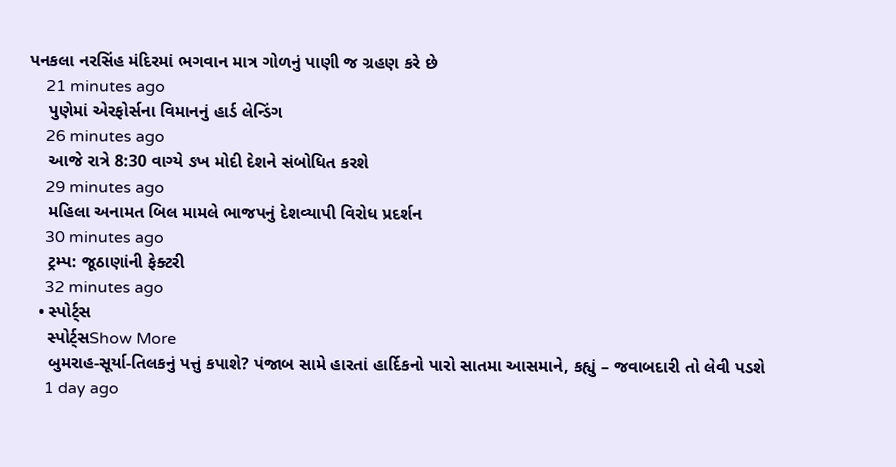પનકલા નરસિંહ મંદિરમાં ભગવાન માત્ર ગોળનું પાણી જ ગ્રહણ કરે છે
    21 minutes ago
    પુણેમાં એરફોર્સના વિમાનનું હાર્ડ લેન્ડિંગ
    26 minutes ago
    આજે રાત્રે 8:30 વાગ્યે ઙખ મોદી દેશને સંબોધિત કરશે
    29 minutes ago
    મહિલા અનામત બિલ મામલે ભાજપનું દેશવ્યાપી વિરોધ પ્રદર્શન
    30 minutes ago
    ટ્રમ્પ: જૂઠાણાંની ફેક્ટરી
    32 minutes ago
  • સ્પોર્ટ્સ
    સ્પોર્ટ્સShow More
    બુમરાહ-સૂર્યા-તિલકનું પત્તું કપાશે? પંજાબ સામે હારતાં હાર્દિકનો પારો સાતમા આસમાને, કહ્યું – જવાબદારી તો લેવી પડશે
    1 day ago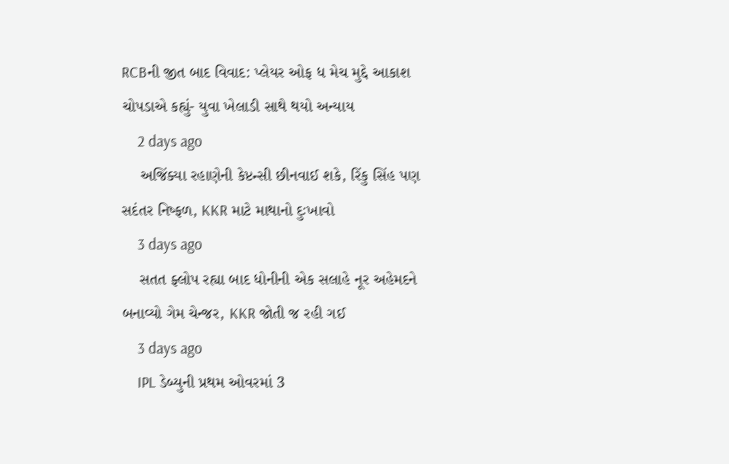RCBની જીત બાદ વિવાદ: પ્લેયર ઓફ ધ મેચ મુદ્દે આકાશ ચોપડાએ કહ્યું- યુવા ખેલાડી સાથે થયો અન્યાય
    2 days ago
    અજિંક્યા રહાણેની કેપ્ટન્સી છીનવાઈ શકે, રિંકુ સિંહ પણ સદંતર નિષ્ફળ, KKR માટે માથાનો દુઃખાવો
    3 days ago
    સતત ફ્લોપ રહ્યા બાદ ધોનીની એક સલાહે નૂર અહેમદને બનાવ્યો ગેમ ચેન્જર, KKR જોતી જ રહી ગઈ
    3 days ago
    IPL ડેબ્યુની પ્રથમ ઓવરમાં 3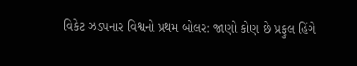વિકેટ ઝડપનાર વિશ્વનો પ્રથમ બોલર: જાણો કોણ છે પ્રફુલ હિંગે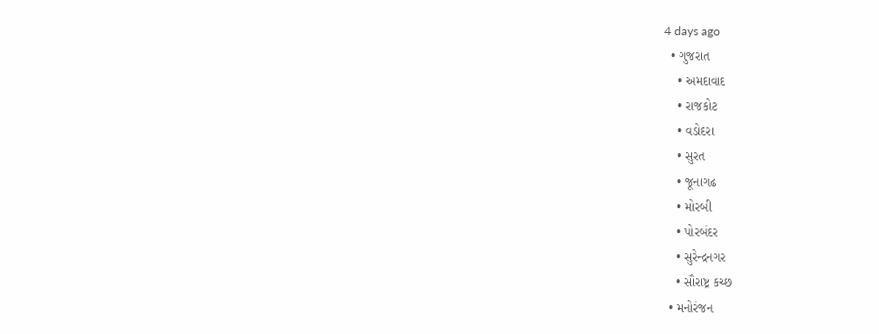4 days ago
  • ગુજરાત
    • અમદાવાદ
    • રાજકોટ
    • વડોદરા
    • સુરત
    • જૂનાગઢ
    • મોરબી
    • પોરબંદર
    • સુરેન્દ્રનગર
    • સૌરાષ્ટ્ર કચ્છ
  • મનોરંજન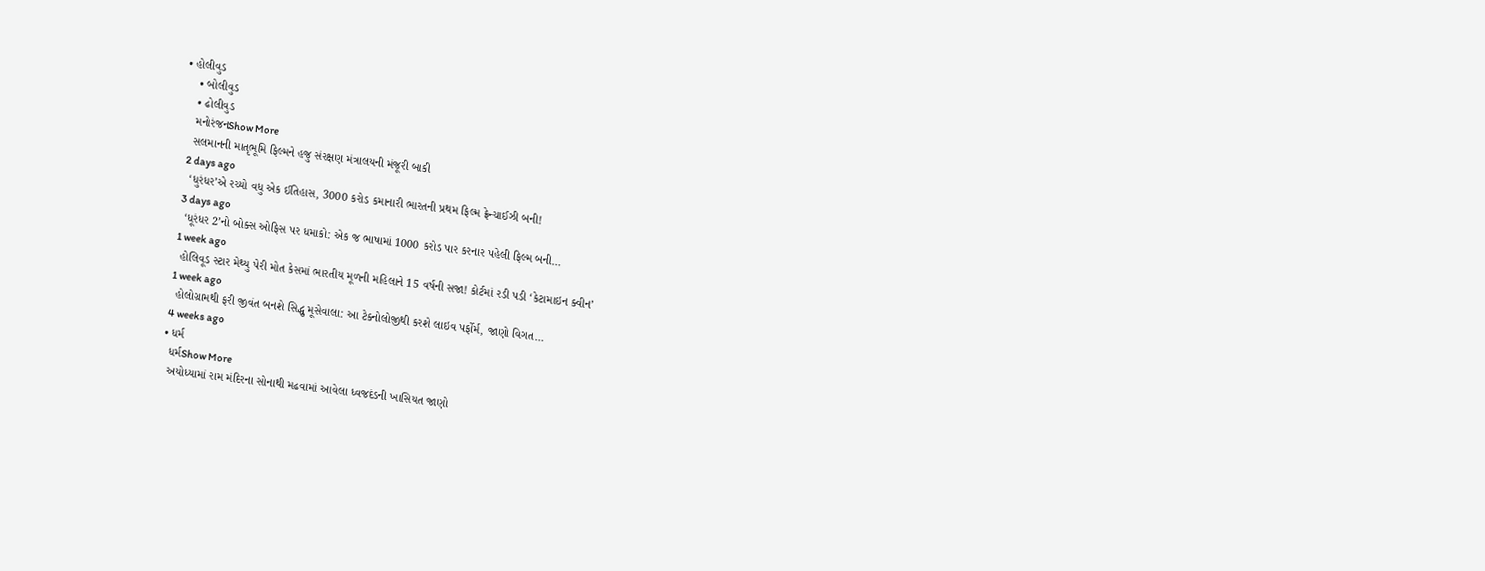• હોલીવુડ
    • બોલીવુડ
    • ઢોલીવુડ
    મનોરંજનShow More
    સલમાનની માતૃભૂમિ ફિલ્મને હજુ સંરક્ષણ મંત્રાલયની મંજૂરી બાકી
    2 days ago
    ‘ધુરંધર’એ રચ્યો વધુ એક ઈતિહાસ, 3000 કરોડ કમાનારી ભારતની પ્રથમ ફિલ્મ ફ્રેન્ચાઈઝી બની!
    3 days ago
    ‘ધૂરંધર 2’નો બોક્સ ઓફિસ પર ધમાકો: એક જ ભાષામાં 1000 કરોડ પાર કરનાર પહેલી ફિલ્મ બની…
    1 week ago
    હોલિવૂડ સ્ટાર મેથ્યુ પેરી મોત કેસમાં ભારતીય મૂળની મહિલાને 15 વર્ષની સજા! કોર્ટમાં રડી પડી ‘કેટામાઇન ક્વીન’
    1 week ago
    હોલોગ્રામથી ફરી જીવંત બનશે સિદ્ધુ મૂસેવાલા: આ ટેક્નોલોજીથી કરશે લાઇવ પર્ફોર્મ, જાણો વિગત…
    4 weeks ago
  • ધર્મ
    ધર્મShow More
    અયોધ્યામાં રામ મંદિરના સોનાથી મઢવામાં આવેલા ધ્વજદંડની ખાસિયત જાણો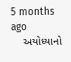5 months ago
    અયોધ્યાનો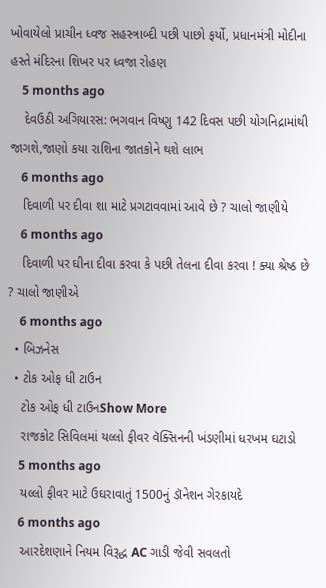ખોવાયેલો પ્રાચીન ધ્વજ સહસ્ત્રાબ્દી પછી પાછો ફર્યો, પ્રધાનમંત્રી મોદીના હસ્તે મંદિરના શિખર પર ધ્વજા રોહણ
    5 months ago
    દેવઉઠી અગિયારસ: ભગવાન વિષ્ણુ 142 દિવસ પછી યોગનિદ્રામાંથી જાગશે,જાણો કયા રાશિના જાતકોને થશે લાભ
    6 months ago
    દિવાળી પર દીવા શા માટે પ્રગટાવવામાં આવે છે ? ચાલો જાણીયે
    6 months ago
    દિવાળી પર ઘીના દીવા કરવા કે પછી તેલના દીવા કરવા ! ક્યા શ્રેષ્ઠ છે ? ચાલો જાણીએ
    6 months ago
  • બિઝનેસ
  • ટોક ઓફ ધી ટાઉન
    ટોક ઓફ ધી ટાઉનShow More
    રાજકોટ સિવિલમાં યલ્લો ફીવર વૅક્સિનની ખંડણીમાં ધરખમ ઘટાડો
    5 months ago
    યલ્લો ફીવર માટે ઉઘરાવાતું 1500નું ડૉનેશન ગેરકાયદે
    6 months ago
    આરદેશણાને નિયમ વિરૂદ્ધ AC ગાડી જેવી સવલતો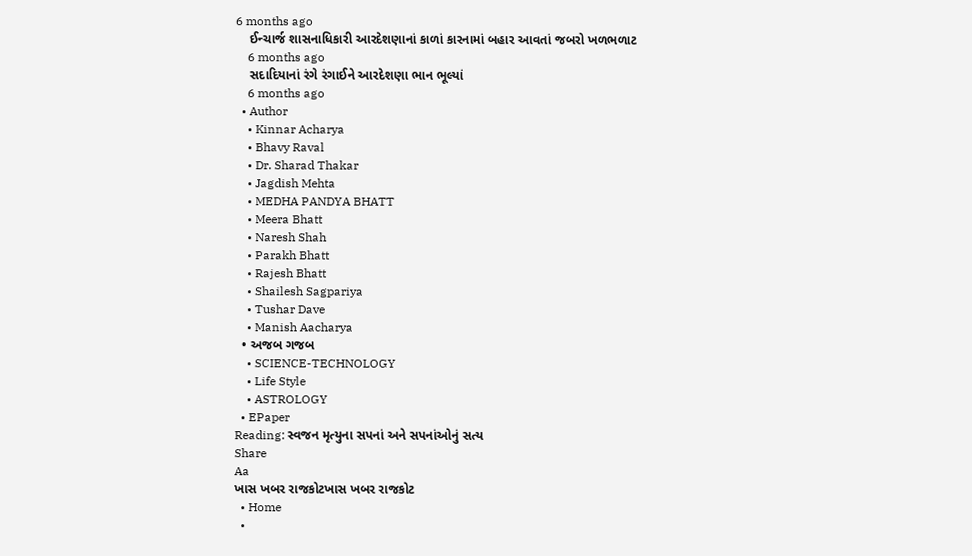6 months ago
    ઈન્ચાર્જ શાસનાધિકારી આરદેશણાનાં કાળાં કારનામાં બહાર આવતાં જબરો ખળભળાટ
    6 months ago
    સદાદિયાનાં રંગે રંગાઈને આરદેશણા ભાન ભૂલ્યાં
    6 months ago
  • Author
    • Kinnar Acharya
    • Bhavy Raval
    • Dr. Sharad Thakar
    • Jagdish Mehta
    • MEDHA PANDYA BHATT
    • Meera Bhatt
    • Naresh Shah
    • Parakh Bhatt
    • Rajesh Bhatt
    • Shailesh Sagpariya
    • Tushar Dave
    • Manish Aacharya
  • અજબ ગજબ
    • SCIENCE-TECHNOLOGY
    • Life Style
    • ASTROLOGY
  • EPaper
Reading: સ્વજન મૃત્યુના સપનાં અને સપનાંઓનું સત્ય
Share
Aa
ખાસ ખબર રાજકોટખાસ ખબર રાજકોટ
  • Home
  •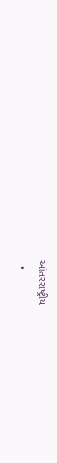આંતરરાષ્ટ્રીય
  •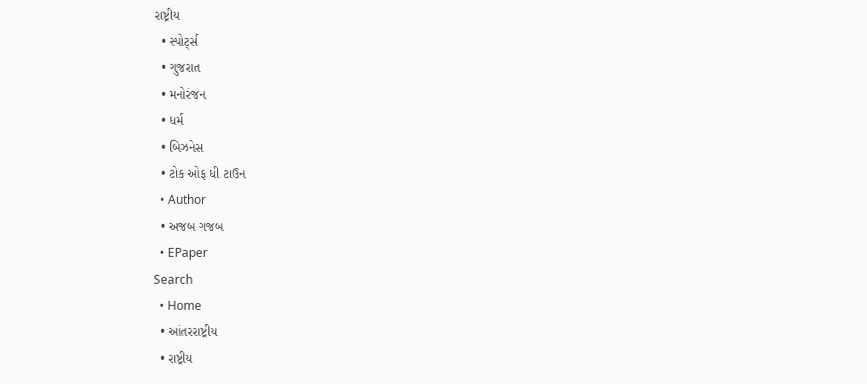રાષ્ટ્રીય
  • સ્પોર્ટ્સ
  • ગુજરાત
  • મનોરંજન
  • ધર્મ
  • બિઝનેસ
  • ટોક ઓફ ધી ટાઉન
  • Author
  • અજબ ગજબ
  • EPaper
Search
  • Home
  • આંતરરાષ્ટ્રીય
  • રાષ્ટ્રીય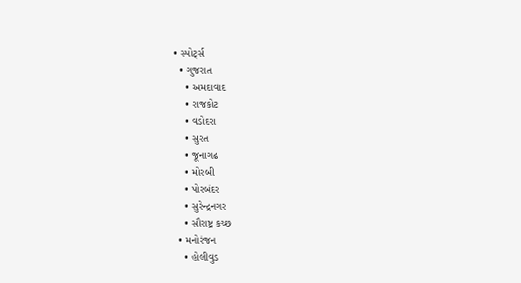• સ્પોર્ટ્સ
  • ગુજરાત
    • અમદાવાદ
    • રાજકોટ
    • વડોદરા
    • સુરત
    • જૂનાગઢ
    • મોરબી
    • પોરબંદર
    • સુરેન્દ્રનગર
    • સૌરાષ્ટ્ર કચ્છ
  • મનોરંજન
    • હોલીવુડ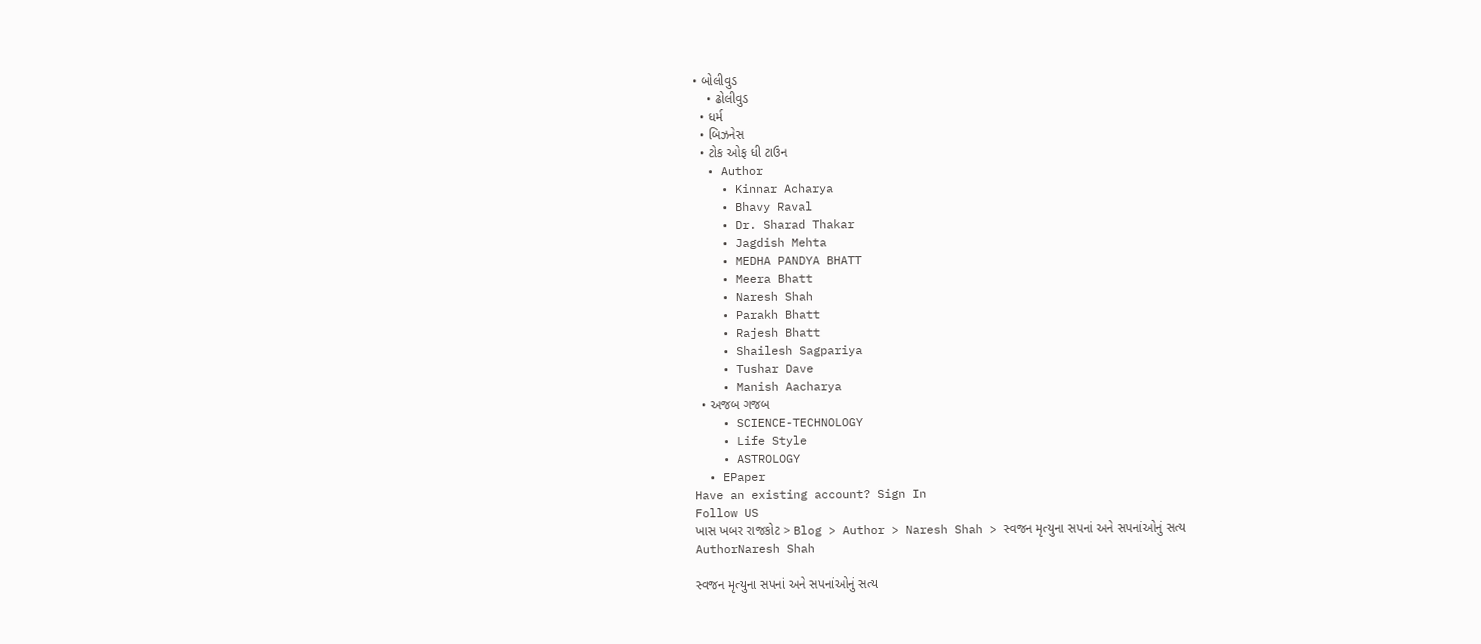• બોલીવુડ
    • ઢોલીવુડ
  • ધર્મ
  • બિઝનેસ
  • ટોક ઓફ ધી ટાઉન
  • Author
    • Kinnar Acharya
    • Bhavy Raval
    • Dr. Sharad Thakar
    • Jagdish Mehta
    • MEDHA PANDYA BHATT
    • Meera Bhatt
    • Naresh Shah
    • Parakh Bhatt
    • Rajesh Bhatt
    • Shailesh Sagpariya
    • Tushar Dave
    • Manish Aacharya
  • અજબ ગજબ
    • SCIENCE-TECHNOLOGY
    • Life Style
    • ASTROLOGY
  • EPaper
Have an existing account? Sign In
Follow US
ખાસ ખબર રાજકોટ > Blog > Author > Naresh Shah > સ્વજન મૃત્યુના સપનાં અને સપનાંઓનું સત્ય
AuthorNaresh Shah

સ્વજન મૃત્યુના સપનાં અને સપનાંઓનું સત્ય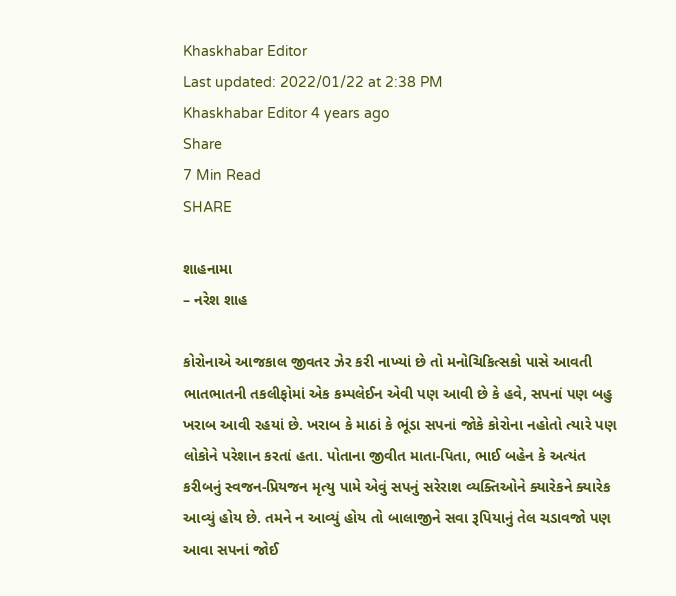Khaskhabar Editor
Last updated: 2022/01/22 at 2:38 PM
Khaskhabar Editor 4 years ago
Share
7 Min Read
SHARE

શાહનામા
– નરેશ શાહ

કોરોનાએ આજકાલ જીવતર ઝેર કરી નાખ્યાં છે તો મનોચિકિત્સકો પાસે આવતી ભાતભાતની તકલીફોમાં એક કમ્પલેઈન એવી પણ આવી છે કે હવે, સપનાં પણ બહુ ખરાબ આવી રહયાં છે. ખરાબ કે માઠાં કે ભૂંડા સપનાં જોકે કોરોના નહોતો ત્યારે પણ લોકોને પરેશાન કરતાં હતા. પોતાના જીવીત માતા-પિતા, ભાઈ બહેન કે અત્યંત કરીબનું સ્વજન-પ્રિયજન મૃત્યુ પામે એવું સપનું સરેરાશ વ્યક્તિઓને ક્યારેકને ક્યારેક આવ્યું હોય છે. તમને ન આવ્યું હોય તો બાલાજીને સવા રૂપિયાનું તેલ ચડાવજો પણ આવા સપનાં જોઈ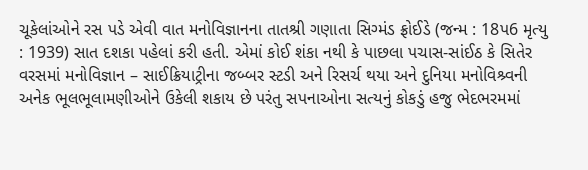ચૂકેલાંઓને રસ પડે એવી વાત મનોવિજ્ઞાનના તાતશ્રી ગણાતા સિગ્મંડ ફ્રોઈડે (જન્મ : 18પ6 મૃત્યુ : 1939) સાત દશકા પહેલાં કરી હતી. એમાં કોઈ શંકા નથી કે પાછલા પચાસ-સાંઈઠ કે સિતેર વરસમાં મનોવિજ્ઞાન – સાઈક્રિયાટ્રીના જબ્બર સ્ટડી અને રિસર્ચ થયા અને દુનિયા મનોવિશ્ર્વની અનેક ભૂલભૂલામણીઓને ઉકેલી શકાય છે પરંતુ સપનાઓના સત્યનું કોકડું હજુ ભેદભરમમાં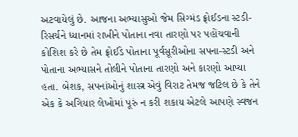અટવાયેલું છે. આજના અભ્યાસુઓ જેમ સિગ્મંડ ફ્રોઈડના સ્ટડી-રિસર્ચને ધ્યાનમાં રાખીને પોતાના નવા તારણો પર પહોંચવાની કોશિશ કરે છે તેમ ફ્રોઈડે પોતાના પૂર્વસૂરીઓના સપના-સ્ટડી અને પોતાના અભ્યાસને તોલીને પોતાના તારણો અને કારણો આપ્યા હતા. બેશક, સપનાંઓનું શાસ્ત્ર એવું વિરાટ તેમજ જટિલ છે કે તેને એક કે અગિયાર લેખોમાં પૂરું ન કરી શકાય એટલે આપણે સ્વજન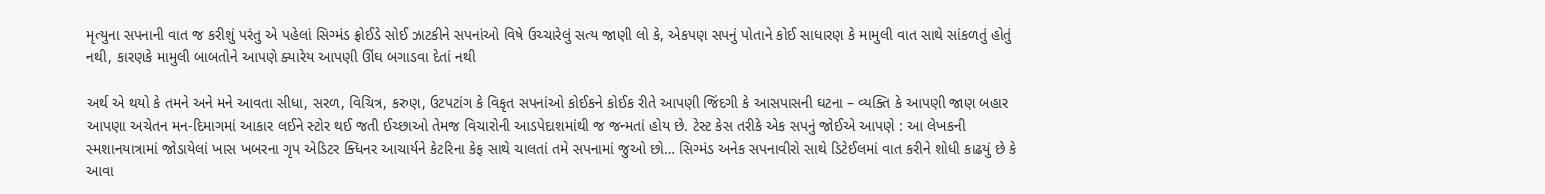મૃત્યુના સપનાની વાત જ કરીશું પરંતુ એ પહેલાં સિગ્મંડ ફ્રોઈડે સોઈ ઝાટકીને સપનાંઓ વિષે ઉચ્ચારેલું સત્ય જાણી લો કે, એકપણ સપનું પોતાને કોઈ સાધારણ કે મામુલી વાત સાથે સાંકળતું હોતું નથી, કારણકે મામુલી બાબતોને આપણે ક્યારેય આપણી ઊંઘ બગાડવા દેતાં નથી

અર્થ એ થયો કે તમને અને મને આવતા સીધા, સરળ, વિચિત્ર, કરુણ, ઉટપટાંગ કે વિકૃત સપનાંઓ કોઈકને કોઈક રીતે આપણી જિંદગી કે આસપાસની ઘટના – વ્યક્તિ કે આપણી જાણ બહાર આપણા અચેતન મન-દિમાગમાં આકાર લઈને સ્ટોર થઈ જતી ઈચ્છાઓ તેમજ વિચારોની આડપેદાશમાંથી જ જન્મતાં હોય છે. ટેસ્ટ કેસ તરીકે એક સપનું જોઈએ આપણે : આ લેખકની સ્મશાનયાત્રામાં જોડાયેલાં ખાસ ખબરના ગૃપ એડિટર ક્ધિનર આચાર્યને કેટરિના કેફ સાથે ચાલતાં તમે સપનામાં જુઓ છો… સિગ્મંડ અનેક સપનાવીરો સાથે ડિટેઈલમાં વાત કરીને શોધી કાઢયું છે કે આવા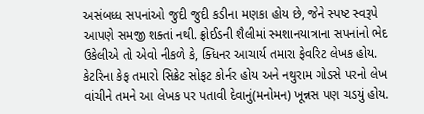અસંબધ્ધ સપનાંઓ જુદી જુદી કડીના મણકા હોય છે, જેને સ્પષ્ટ સ્વરૂપે આપણે સમજી શક્તાં નથી. ફ્રોઈડની શૈલીમાં સ્મશાનયાત્રાના સપનાંનો ભેદ ઉકેલીએ તો એવો નીકળે કે, ક્ધિનર આચાર્ય તમારા ફેવરિટ લેખક હોય. કેટરિના કેફ તમારો સિક્રેટ સોફટ કોર્નર હોય અને નથુરામ ગોડસે પરનો લેખ વાંચીને તમને આ લેખક પર પતાવી દેવાનું(મનોમન) ખૂન્નસ પણ ચડયું હોય.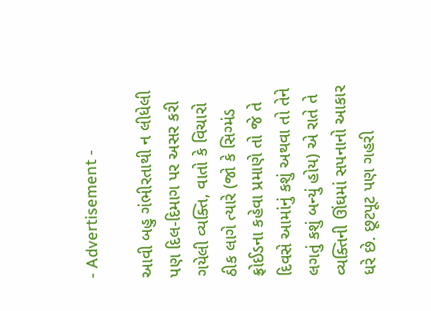- Advertisement -

આવી બહુ ગંભીરતાથી ન લીધેલી પણ દિલ-દિમાગ પર અસર કરી ગયેલી વ્યક્તિ, વાતો કે વિચારો ઠીક લાગે ત્યારે (જો કે સિગ્મંડ ફ્રોઈડના કહેવા પ્રમાણે તો જે તે દિવસે આમાંનું કશું અથવા તો તેને લગતું કશું બન્યું હોય) એ રાતે તે વ્યક્તિની ઊંઘમાં સપનાનો આકાર ધરે છે. છૂટપૂટ પણ ગહરી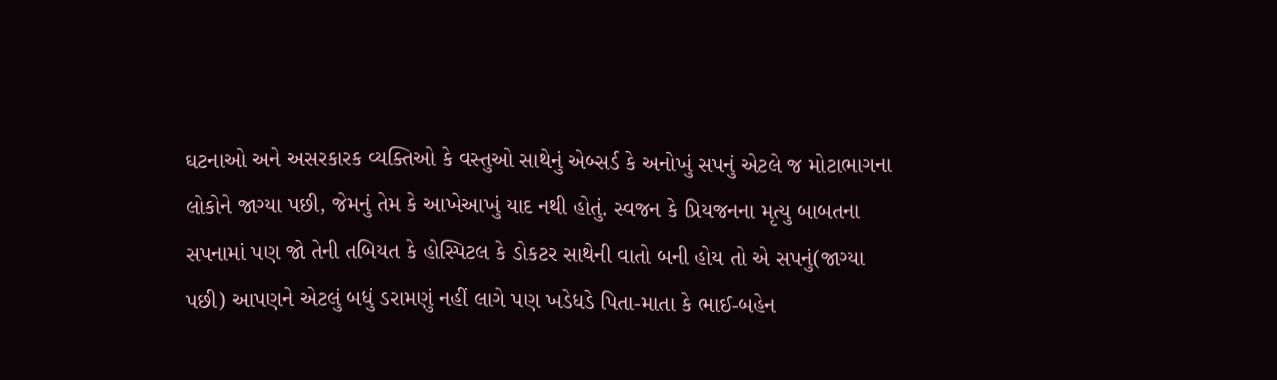ઘટનાઓ અને અસરકારક વ્યક્તિઓ કે વસ્તુઓ સાથેનું એબ્સર્ડ કે અનોખું સપનું એટલે જ મોટાભાગના લોકોને જાગ્યા પછી, જેમનું તેમ કે આખેઆખું યાદ નથી હોતું. સ્વજન કે પ્રિયજનના મૃત્યુ બાબતના સપનામાં પણ જો તેની તબિયત કે હોસ્પિટલ કે ડોકટર સાથેની વાતો બની હોય તો એ સપનું(જાગ્યા પછી) આપણને એટલું બધું ડરામણું નહીં લાગે પણ ખડેધડે પિતા-માતા કે ભાઈ-બહેન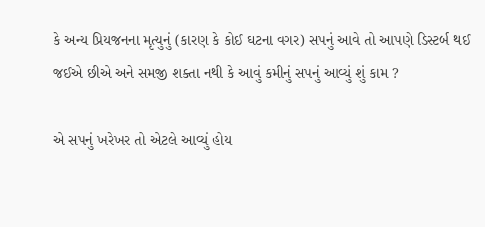કે અન્ય પ્રિયજનના મૃત્યુનું (કારણ કે કોઈ ઘટના વગર) સપનું આવે તો આપણે ડિસ્ટર્બ થઈ જઈએ છીએ અને સમજી શક્તા નથી કે આવું કમીનું સપનું આવ્યું શું કામ ?

એ સપનું ખરેખર તો એટલે આવ્યું હોય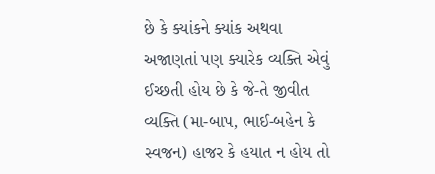છે કે ક્યાંકને ક્યાંક અથવા અજાણતાં પણ ક્યારેક વ્યક્તિ એવું ઈચ્છતી હોય છે કે જે-તે જીવીત વ્યક્તિ (મા-બાપ, ભાઈ-બહેન કે સ્વજન) હાજર કે હયાત ન હોય તો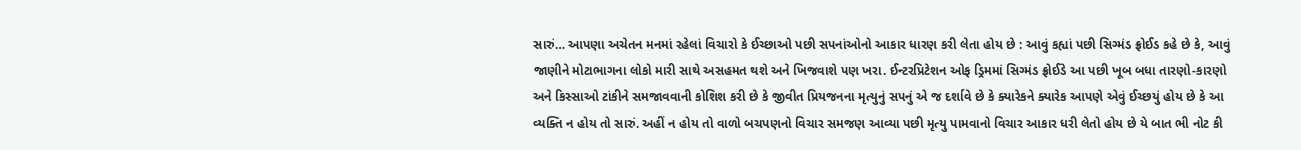સારું… આપણા અચેતન મનમાં રહેલાં વિચારો કે ઈચ્છાઓ પછી સપનાંઓનો આકાર ધારણ કરી લેતા હોય છે : આવું કહ્યાં પછી સિગ્મંડ ફ્રોઈડ કહે છે કે, આવું જાણીને મોટાભાગના લોકો મારી સાથે અસહમત થશે અને ખિજવાશે પણ ખરા. ઈન્ટરપ્રિટેશન ઓફ ડ્રિમમાં સિગ્મંડ ફ્રોઈડે આ પછી ખૂબ બધા તારણો-કારણો અને કિસ્સાઓ ટાંકીને સમજાવવાની કોશિશ કરી છે કે જીવીત પ્રિયજનના મૃત્યુનું સપનું એ જ દર્શાવે છે કે ક્યારેકને ક્યારેક આપણે એવું ઈચ્છયું હોય છે કે આ વ્યક્તિ ન હોય તો સારું. અહીં ન હોય તો વાળો બચપણનો વિચાર સમજણ આવ્યા પછી મૃત્યુ પામવાનો વિચાર આકાર ધરી લેતો હોય છે યે બાત ભી નોટ કી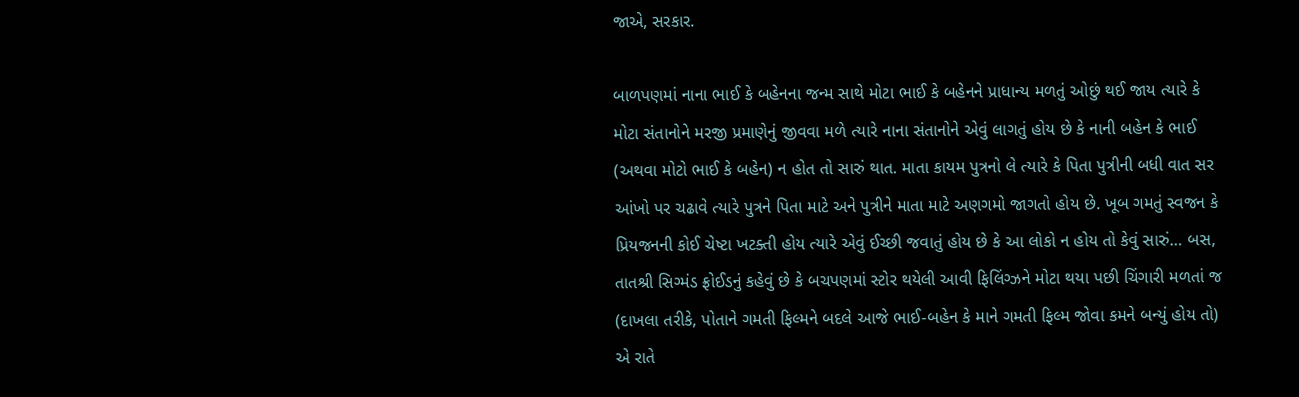જાએ, સરકાર.

બાળપણમાં નાના ભાઈ કે બહેનના જન્મ સાથે મોટા ભાઈ કે બહેનને પ્રાધાન્ય મળતું ઓછું થઈ જાય ત્યારે કે મોટા સંતાનોને મરજી પ્રમાણેનું જીવવા મળે ત્યારે નાના સંતાનોને એવું લાગતું હોય છે કે નાની બહેન કે ભાઈ (અથવા મોટો ભાઈ કે બહેન) ન હોત તો સારું થાત. માતા કાયમ પુત્રનો લે ત્યારે કે પિતા પુત્રીની બધી વાત સર આંખો પર ચઢાવે ત્યારે પુત્રને પિતા માટે અને પુત્રીને માતા માટે અણગમો જાગતો હોય છે. ખૂબ ગમતું સ્વજન કે પ્રિયજનની કોઈ ચેષ્ટા ખટક્તી હોય ત્યારે એવું ઈચ્છી જવાતું હોય છે કે આ લોકો ન હોય તો કેવું સારું… બસ, તાતશ્રી સિગ્મંડ ફ્રોઈડનું કહેવું છે કે બચપણમાં સ્ટોર થયેલી આવી ફિલિંગ્ઝને મોટા થયા પછી ચિંગારી મળતાં જ (દાખલા તરીકે, પોતાને ગમતી ફિલ્મને બદલે આજે ભાઈ-બહેન કે માને ગમતી ફિલ્મ જોવા કમને બન્યું હોય તો) એ રાતે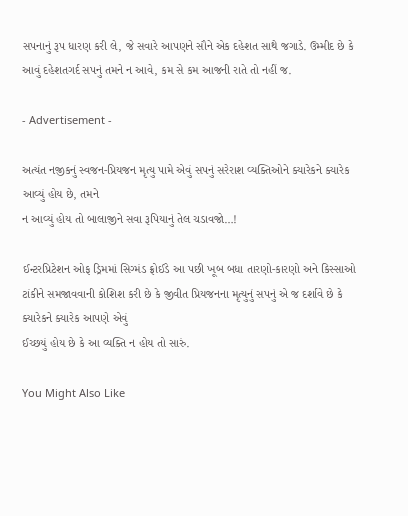સપનાનું રૂપ ધારણ કરી લે, જે સવારે આપણને સૌને એક દહેશત સાથે જગાડે. ઉમ્મીદ છે કે આવું દહેશતગર્દ સપનું તમને ન આવે, કમ સે કમ આજની રાતે તો નહીં જ.

- Advertisement -

અત્યંત નજીકનું સ્વજન-પ્રિયજન મૃત્યુ પામે એવું સપનું સરેરાશ વ્યક્તિઓને ક્યારેકને ક્યારેક આવ્યું હોય છે, તમને
ન આવ્યું હોય તો બાલાજીને સવા રૂપિયાનું તેલ ચડાવજો…!

ઈન્ટરપ્રિટેશન ઓફ ડ્રિમમાં સિગ્મંડ ફ્રોઈડે આ પછી ખૂબ બધા તારણો-કારણો અને કિસ્સાઓ ટાંકીને સમજાવવાની કોશિશ કરી છે કે જીવીત પ્રિયજનના મૃત્યુનું સપનું એ જ દર્શાવે છે કે ક્યારેકને ક્યારેક આપણે એવું
ઈચ્છયું હોય છે કે આ વ્યક્તિ ન હોય તો સારું.

You Might Also Like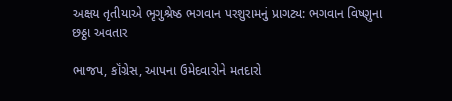અક્ષય તૃતીયાએ ભૃગુશ્રેષ્ઠ ભગવાન પરશુરામનું પ્રાગટ્ય: ભગવાન વિષ્ણુના છઠ્ઠા અવતાર

ભાજપ, કૉંગ્રેસ, આપના ઉમેદવારોને મતદારો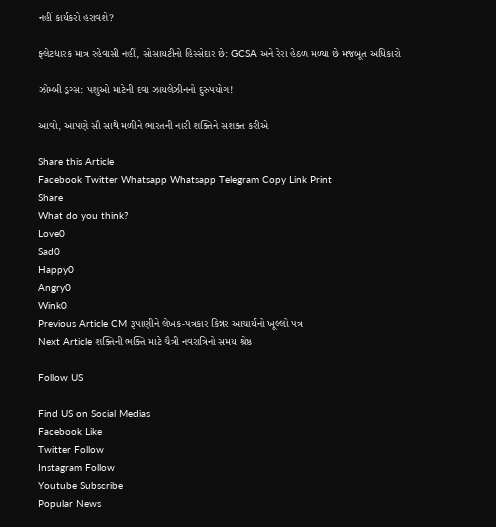નહીં કાર્યકરો હરાવશે?

ફ્લેટધારક માત્ર રહેવાસી નહીં, સોસાયટીનો હિસ્સેદાર છે: GCSA અને રેરા હેઠળ મળ્યા છે મજબૂત અધિકારો

ઝોમ્બી ડ્રગ્સ: પશુઓ માટેની દવા ઝાયલેઝીનનો દુરુપયોગ!

આવો, આપણે સૌ સાથે મળીને ભારતની નારી શક્તિને સશક્ત કરીએ

Share this Article
Facebook Twitter Whatsapp Whatsapp Telegram Copy Link Print
Share
What do you think?
Love0
Sad0
Happy0
Angry0
Wink0
Previous Article CM રૂપાણીને લેખક-પત્રકાર કિન્નર આચાર્યનો ખૂલ્લો પત્ર
Next Article શક્તિની ભક્તિ માટે ચૈત્રી નવરાત્રિનો સમય શ્રેષ્ઠ

Follow US

Find US on Social Medias
Facebook Like
Twitter Follow
Instagram Follow
Youtube Subscribe
Popular News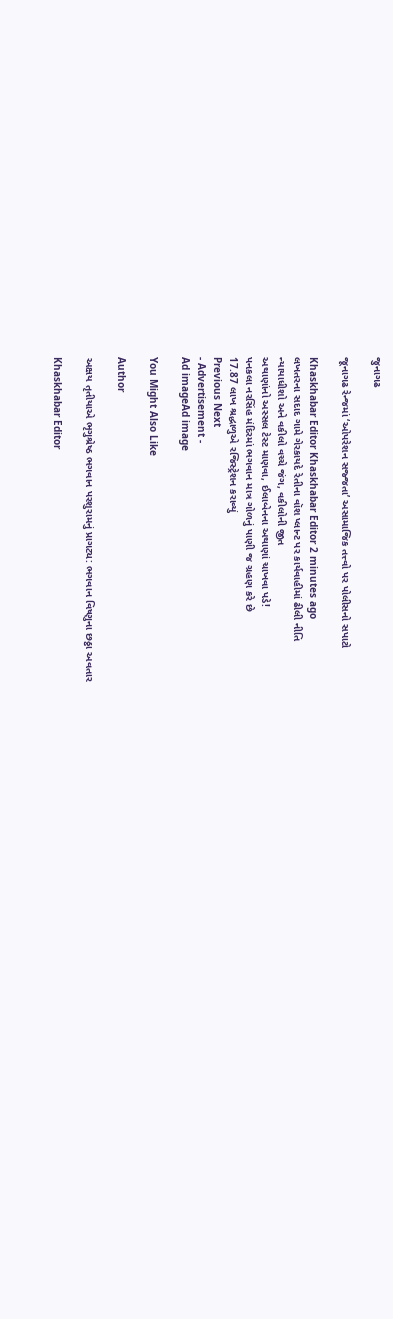જુનાગઢ

જૂનાગઢ રેન્જમાં ‘ઓપરેશન સજ્જતા’ અસામાજિક તત્ત્વો પર પોલીસનો સપાટો

Khaskhabar Editor Khaskhabar Editor 2 minutes ago
લખતરના સદાદ ગામે ગેરકાયદે રેતીના વૉશ પ્લાન્ટ પર કાર્યવાહીમાં ઢીલી નીતિ
ન્યાયાધીશો અને વકીલો વચ્ચે જંગ, વકીલોની જીત
અથાણાંનો અસ્સલ ટેસ્ટ માણવા, ઈલાબેનના અથાણાં ચાખવા પડે!
પનકલા નરસિંહ મંદિરમાં ભગવાન માત્ર ગોળનું પાણી જ ગ્રહણ કરે છે
17.87 લાખ શ્રદ્ધાળુએ રજિસ્ટ્રેશન કરાવ્યું
Previous Next
- Advertisement -
Ad imageAd image

You Might Also Like

Author

અક્ષય તૃતીયાએ ભૃગુશ્રેષ્ઠ ભગવાન પરશુરામનું પ્રાગટ્ય: ભગવાન વિષ્ણુના છઠ્ઠા અવતાર

Khaskhabar Editor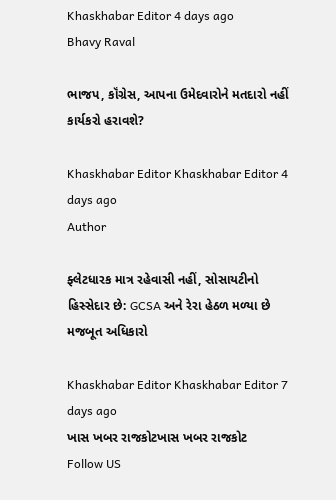Khaskhabar Editor 4 days ago
Bhavy Raval

ભાજપ, કૉંગ્રેસ, આપના ઉમેદવારોને મતદારો નહીં કાર્યકરો હરાવશે?

Khaskhabar Editor Khaskhabar Editor 4 days ago
Author

ફ્લેટધારક માત્ર રહેવાસી નહીં, સોસાયટીનો હિસ્સેદાર છે: GCSA અને રેરા હેઠળ મળ્યા છે મજબૂત અધિકારો

Khaskhabar Editor Khaskhabar Editor 7 days ago
ખાસ ખબર રાજકોટખાસ ખબર રાજકોટ
Follow US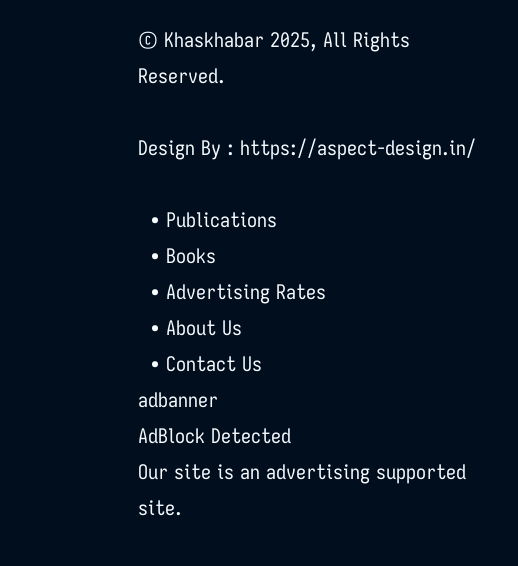© Khaskhabar 2025, All Rights Reserved.

Design By : https://aspect-design.in/

  • Publications
  • Books
  • Advertising Rates
  • About Us
  • Contact Us
adbanner
AdBlock Detected
Our site is an advertising supported site.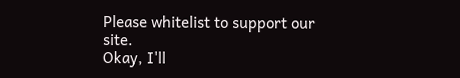Please whitelist to support our site.
Okay, I'll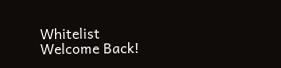Whitelist
Welcome Back!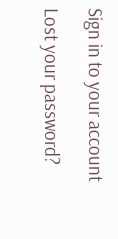Sign in to your account

Lost your password?